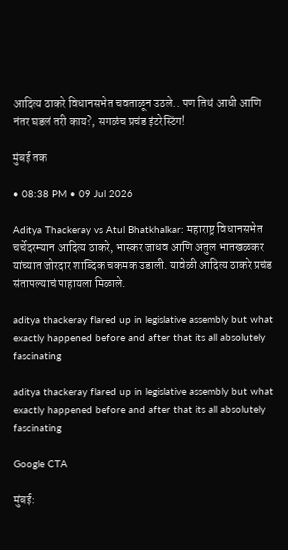आदित्य ठाकरे विधानसभेत चवताळून उठले.. पण तिथं आधी आणि नंतर घडलं तरी काय?, सगळंच प्रचंड इंटरेस्टिंग!

मुंबई तक

• 08:38 PM • 09 Jul 2026

Aditya Thackeray vs Atul Bhatkhalkar: महाराष्ट्र विधानसभेत चर्चेदरम्यान आदित्य ठाकरे, भास्कर जाधव आणि अतुल भातखळकर यांच्यात जोरदार शाब्दिक चकमक उडाली. यावेळी आदित्य ठाकरे प्रचंड संतापल्याचं पाहायला मिळाले.

aditya thackeray flared up in legislative assembly but what exactly happened before and after that its all absolutely fascinating

aditya thackeray flared up in legislative assembly but what exactly happened before and after that its all absolutely fascinating

Google CTA

मुंबई: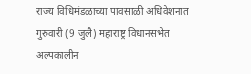राज्य विधिमंडळाच्या पावसाळी अधिवेशनात गुरुवारी (9 जुलै) महाराष्ट्र विधानसभेत अल्पकालीन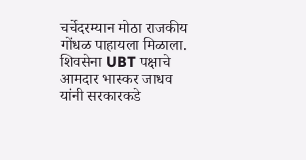चर्चेदरम्यान मोठा राजकीय गोंधळ पाहायला मिळाला. शिवसेना UBT पक्षाचे आमदार भास्कर जाधव यांनी सरकारकडे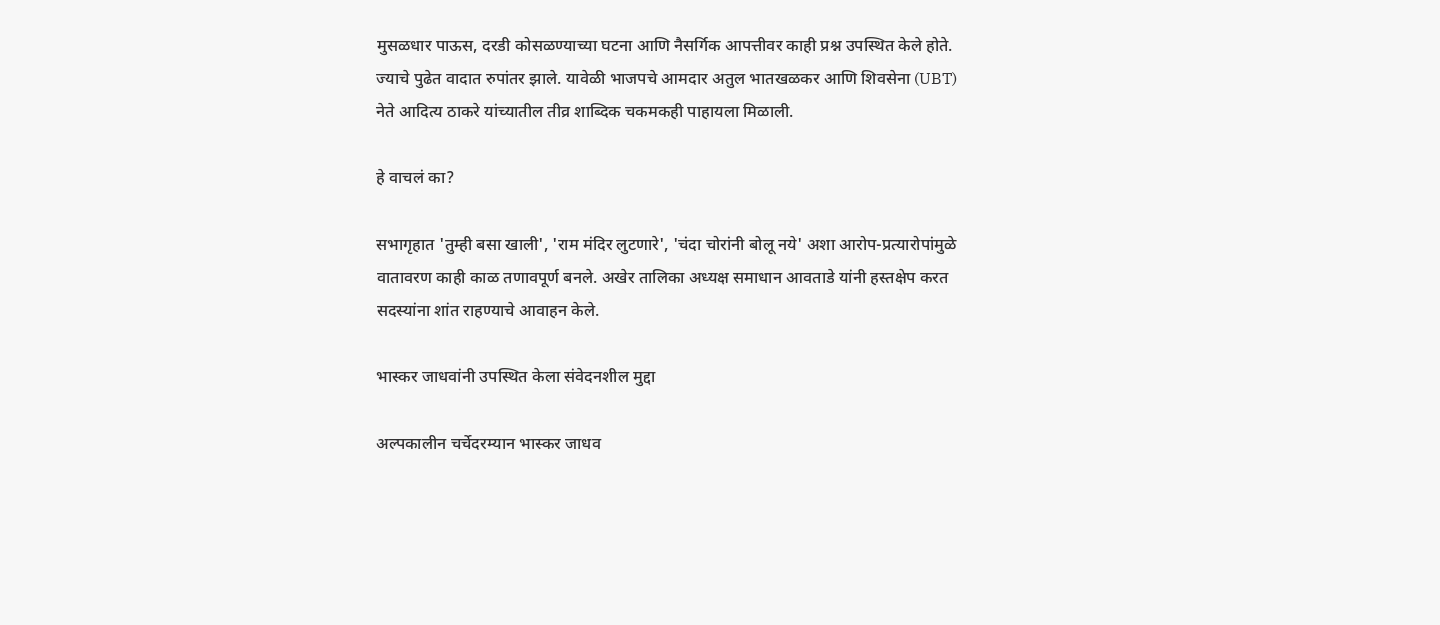मुसळधार पाऊस, दरडी कोसळण्याच्या घटना आणि नैसर्गिक आपत्तीवर काही प्रश्न उपस्थित केले होते. ज्याचे पुढेत वादात रुपांतर झाले. यावेळी भाजपचे आमदार अतुल भातखळकर आणि शिवसेना (UBT) नेते आदित्य ठाकरे यांच्यातील तीव्र शाब्दिक चकमकही पाहायला मिळाली.

हे वाचलं का?

सभागृहात 'तुम्ही बसा खाली', 'राम मंदिर लुटणारे', 'चंदा चोरांनी बोलू नये' अशा आरोप-प्रत्यारोपांमुळे वातावरण काही काळ तणावपूर्ण बनले. अखेर तालिका अध्यक्ष समाधान आवताडे यांनी हस्तक्षेप करत सदस्यांना शांत राहण्याचे आवाहन केले.

भास्कर जाधवांनी उपस्थित केला संवेदनशील मुद्दा

अल्पकालीन चर्चेदरम्यान भास्कर जाधव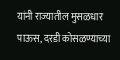यांनी राज्यातील मुसळधार पाऊस, दरडी कोसळण्याच्या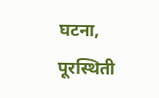घटना, पूरस्थिती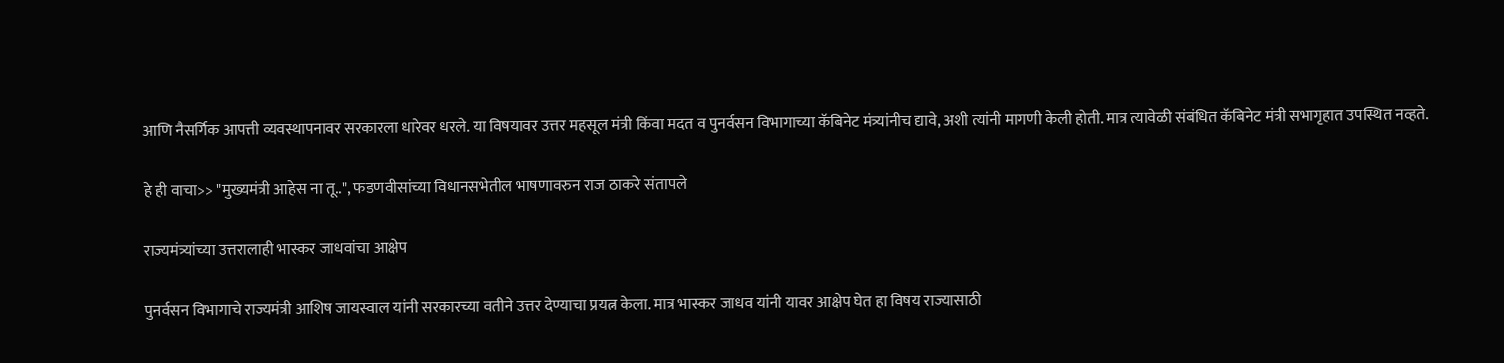आणि नैसर्गिक आपत्ती व्यवस्थापनावर सरकारला धारेवर धरले. या विषयावर उत्तर महसूल मंत्री किंवा मदत व पुनर्वसन विभागाच्या कॅबिनेट मंत्र्यांनीच द्यावे, अशी त्यांनी मागणी केली होती. मात्र त्यावेळी संबंधित कॅबिनेट मंत्री सभागृहात उपस्थित नव्हते.

हे ही वाचा>> "मुख्यमंत्री आहेस ना तू..", फडणवीसांच्या विधानसभेतील भाषणावरुन राज ठाकरे संतापले

राज्यमंत्र्यांच्या उत्तरालाही भास्कर जाधवांचा आक्षेप

पुनर्वसन विभागाचे राज्यमंत्री आशिष जायस्वाल यांनी सरकारच्या वतीने उत्तर देण्याचा प्रयत्न केला. मात्र भास्कर जाधव यांनी यावर आक्षेप घेत हा विषय राज्यासाठी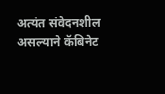अत्यंत संवेदनशील असल्याने कॅबिनेट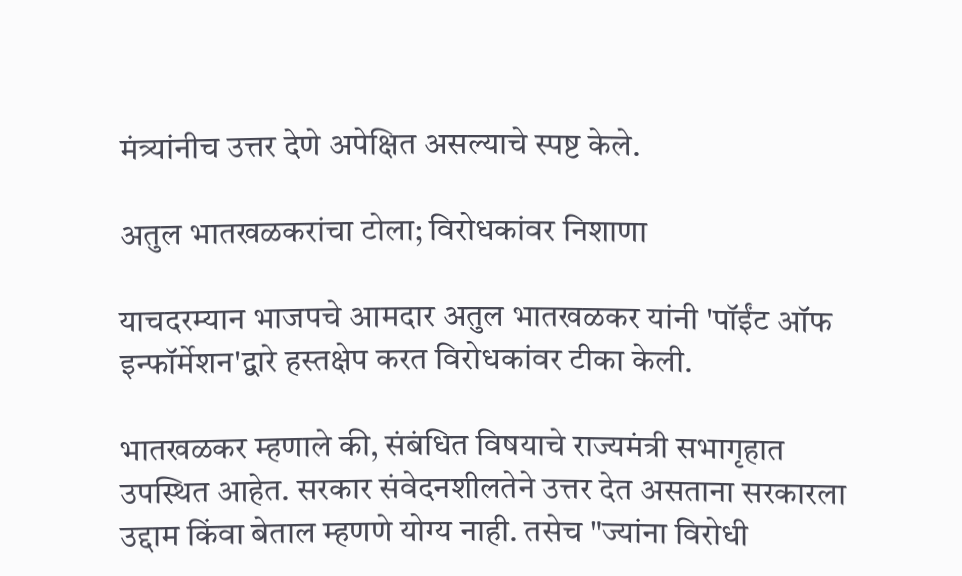मंत्र्यांनीच उत्तर देणे अपेक्षित असल्याचे स्पष्ट केले.

अतुल भातखळकरांचा टोला; विरोधकांवर निशाणा

याचदरम्यान भाजपचे आमदार अतुल भातखळकर यांनी 'पॉईंट ऑफ इन्फॉर्मेशन'द्वारे हस्तक्षेप करत विरोधकांवर टीका केली.

भातखळकर म्हणाले की, संबंधित विषयाचे राज्यमंत्री सभागृहात उपस्थित आहेत. सरकार संवेदनशीलतेने उत्तर देत असताना सरकारला उद्दाम किंवा बेताल म्हणणे योग्य नाही. तसेच "ज्यांना विरोधी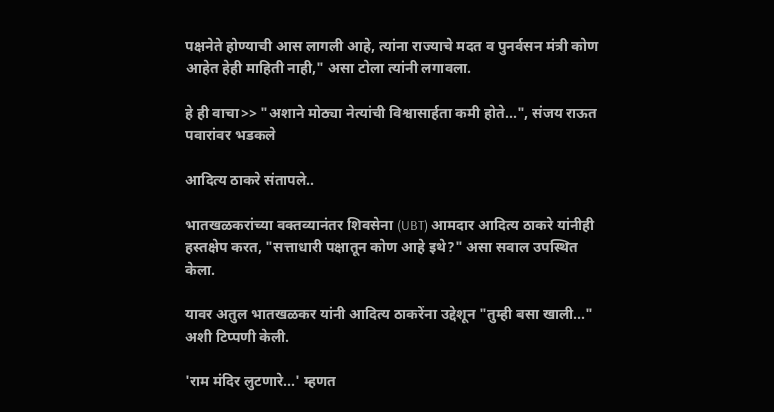पक्षनेते होण्याची आस लागली आहे, त्यांना राज्याचे मदत व पुनर्वसन मंत्री कोण आहेत हेही माहिती नाही," असा टोला त्यांनी लगावला.

हे ही वाचा>> "अशाने मोठ्या नेत्यांची विश्वासार्हता कमी होते...", संजय राऊत पवारांवर भडकले

आदित्य ठाकरे संतापले..

भातखळकरांच्या वक्तव्यानंतर शिवसेना (UBT) आमदार आदित्य ठाकरे यांनीही हस्तक्षेप करत, "सत्ताधारी पक्षातून कोण आहे इथे?" असा सवाल उपस्थित केला.

यावर अतुल भातखळकर यांनी आदित्य ठाकरेंना उद्देशून "तुम्ही बसा खाली..." अशी टिप्पणी केली.

'राम मंदिर लुटणारे...' म्हणत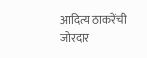आदित्य ठाकरेंची जोरदार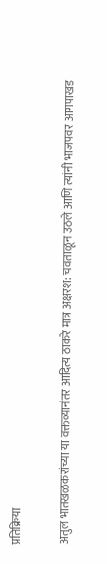प्रतिक्रिया

अतुल भातखळकरांच्या या वक्तव्यानंतर आदित्य ठाकरे मात्र अक्षरश: चवताळून उठले आणि त्यांनी भाजपवर आगपाखड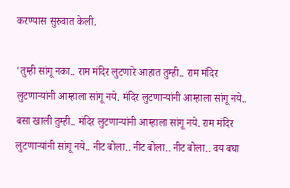करण्यास सुरुवात केली.

'तुम्ही सांगू नका.. राम मंदिर लुटणारे आहात तुम्ही.. राम मंदिर लुटणाऱ्यांनी आम्हाला सांगू नये. मंदिर लुटणाऱ्यांनी आम्हाला सांगू नये.. बसा खाली तुम्ही.. मंदिर लुटणाऱ्यांनी आम्हाला सांगू नये. राम मंदिर लुटणाऱ्यांनी सांगू नये.. नीट बोला.. नीट बोला.. नीट बोला.. वय बघा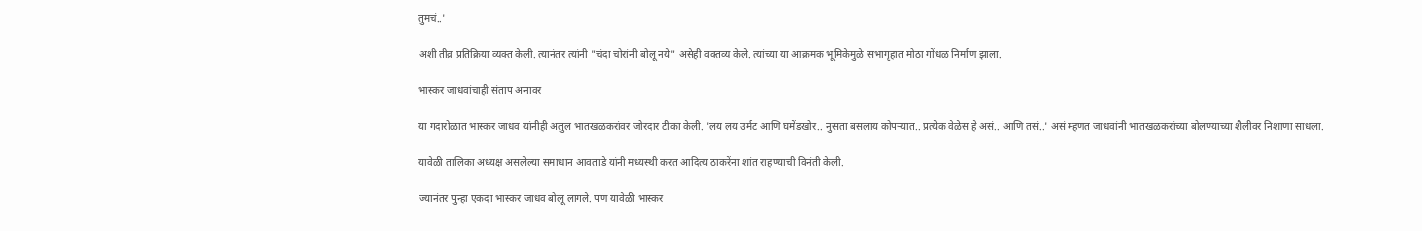तुमचं..'

अशी तीव्र प्रतिक्रिया व्यक्त केली. त्यानंतर त्यांनी "चंदा चोरांनी बोलू नये" असेही वक्तव्य केले. त्यांच्या या आक्रमक भूमिकेमुळे सभागृहात मोठा गोंधळ निर्माण झाला.

भास्कर जाधवांचाही संताप अनावर

या गदारोळात भास्कर जाधव यांनीही अतुल भातखळकरांवर जोरदार टीका केली. 'लय लय उर्मट आणि घमेंडखोर.. नुसता बसलाय कोपऱ्यात.. प्रत्येक वेळेस हे असं.. आणि तसं..' असं म्हणत जाधवांनी भातखळकरांच्या बोलण्याच्या शैलीवर निशाणा साधला.

यावेळी तालिका अध्यक्ष असलेल्या समाधान आवताडे यांनी मध्यस्थी करत आदित्य ठाकरेंना शांत राहण्याची विनंती केली.

ज्यानंतर पुन्हा एकदा भास्कर जाधव बोलू लागले. पण यावेळी भास्कर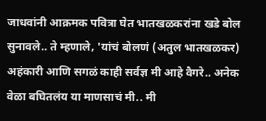जाधवांनी आक्रमक पवित्रा घेत भातखळकरांना खडे बोल सुनावले.. ते म्हणाले, 'यांचं बोलणं (अतुल भातखळकर) अहंकारी आणि सगळं काही सर्वज्ञ मी आहे वैगरे.. अनेक वेळा बघितलंय या माणसाचं मी.. मी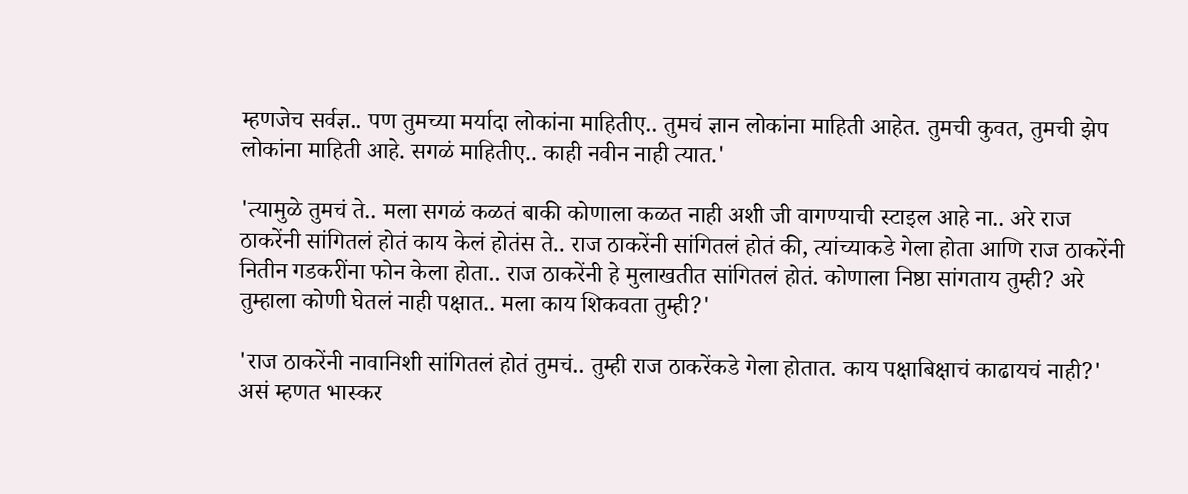म्हणजेच सर्वज्ञ.. पण तुमच्या मर्यादा लोकांना माहितीए.. तुमचं ज्ञान लोकांना माहिती आहेत. तुमची कुवत, तुमची झेप लोकांना माहिती आहे. सगळं माहितीए.. काही नवीन नाही त्यात.'

'त्यामुळे तुमचं ते.. मला सगळं कळतं बाकी कोणाला कळत नाही अशी जी वागण्याची स्टाइल आहे ना.. अरे राज ठाकरेंनी सांगितलं होतं काय केलं होतंस ते.. राज ठाकरेंनी सांगितलं होतं की, त्यांच्याकडे गेला होता आणि राज ठाकरेंनी नितीन गडकरींना फोन केला होता.. राज ठाकरेंनी हे मुलाखतीत सांगितलं होतं. कोणाला निष्ठा सांगताय तुम्ही? अरे तुम्हाला कोणी घेतलं नाही पक्षात.. मला काय शिकवता तुम्ही?'

'राज ठाकरेंनी नावानिशी सांगितलं होतं तुमचं.. तुम्ही राज ठाकरेंकडे गेला होतात. काय पक्षाबिक्षाचं काढायचं नाही?' असं म्हणत भास्कर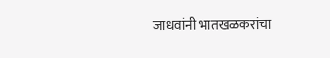जाधवांनी भातखळकरांचा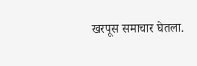खरपूस समाचार घेतला.